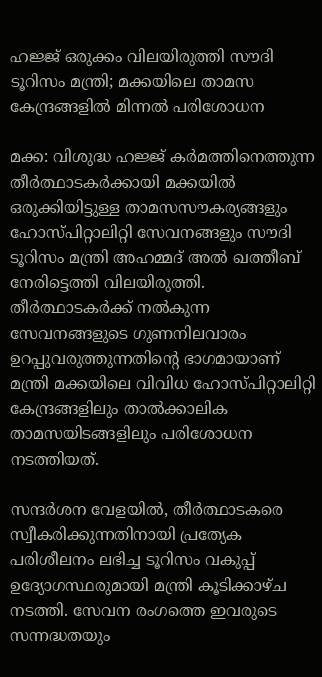ഹജ്ജ് ഒരുക്കം വിലയിരുത്തി സൗദി ടൂറിസം മന്ത്രി; മക്കയിലെ താമസ കേന്ദ്രങ്ങളിൽ മിന്നൽ പരിശോധന

മക്ക: വിശുദ്ധ ഹജ്ജ് കർമത്തിനെത്തുന്ന തീർത്ഥാടകർക്കായി മക്കയിൽ ഒരുക്കിയിട്ടുള്ള താമസസൗകര്യങ്ങളും ഹോസ്പിറ്റാലിറ്റി സേവനങ്ങളും സൗദി ടൂറിസം മന്ത്രി അഹമ്മദ് അൽ ഖത്തീബ് നേരിട്ടെത്തി വിലയിരുത്തി. തീർത്ഥാടകർക്ക് നൽകുന്ന സേവനങ്ങളുടെ ഗുണനിലവാരം ഉറപ്പുവരുത്തുന്നതിന്റെ ഭാഗമായാണ് മന്ത്രി മക്കയിലെ വിവിധ ഹോസ്പിറ്റാലിറ്റി കേന്ദ്രങ്ങളിലും താൽക്കാലിക താമസയിടങ്ങളിലും പരിശോധന നടത്തിയത്.

സന്ദർശന വേളയിൽ, തീർത്ഥാടകരെ സ്വീകരിക്കുന്നതിനായി പ്രത്യേക പരിശീലനം ലഭിച്ച ടൂറിസം വകുപ്പ് ഉദ്യോഗസ്ഥരുമായി മന്ത്രി കൂടിക്കാഴ്ച നടത്തി. സേവന രംഗത്തെ ഇവരുടെ സന്നദ്ധതയും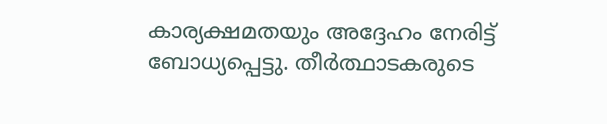കാര്യക്ഷമതയും അദ്ദേഹം നേരിട്ട് ബോധ്യപ്പെട്ടു. തീർത്ഥാടകരുടെ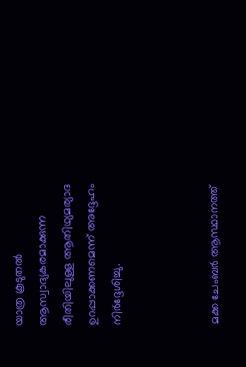യാത്ര കൂടുതൽ ആസ്വാദ്യകരമാക്കുന്ന രീതിയിലുള്ള ആതിഥ്യമര്യാദ ഉറപ്പാക്കണമെന്ന് അദ്ദേഹം നിർദ്ദേശിച്ചു.



മക്ക ചേംബർ ആസ്ഥാനത്ത്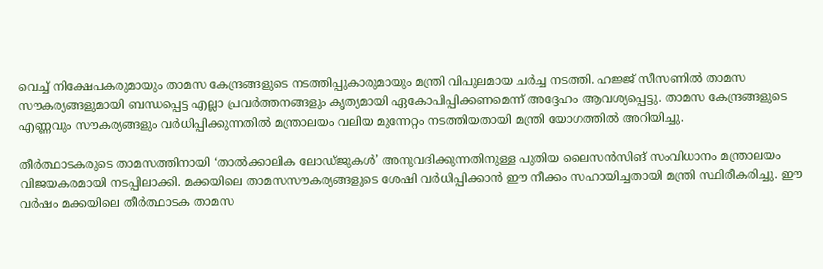വെച്ച് നിക്ഷേപകരുമായും താമസ കേന്ദ്രങ്ങളുടെ നടത്തിപ്പുകാരുമായും മന്ത്രി വിപുലമായ ചർച്ച നടത്തി. ഹജ്ജ് സീസണിൽ താമസ സൗകര്യങ്ങളുമായി ബന്ധപ്പെട്ട എല്ലാ പ്രവർത്തനങ്ങളും കൃത്യമായി ഏകോപിപ്പിക്കണമെന്ന് അദ്ദേഹം ആവശ്യപ്പെട്ടു. താമസ കേന്ദ്രങ്ങളുടെ എണ്ണവും സൗകര്യങ്ങളും വർധിപ്പിക്കുന്നതിൽ മന്ത്രാലയം വലിയ മുന്നേറ്റം നടത്തിയതായി മന്ത്രി യോഗത്തിൽ അറിയിച്ചു.

തീർത്ഥാടകരുടെ താമസത്തിനായി ‘താൽക്കാലിക ലോഡ്ജുകൾ’ അനുവദിക്കുന്നതിനുള്ള പുതിയ ലൈസൻസിങ് സംവിധാനം മന്ത്രാലയം വിജയകരമായി നടപ്പിലാക്കി. മക്കയിലെ താമസസൗകര്യങ്ങളുടെ ശേഷി വർധിപ്പിക്കാൻ ഈ നീക്കം സഹായിച്ചതായി മന്ത്രി സ്ഥിരീകരിച്ചു. ഈ വർഷം മക്കയിലെ തീർത്ഥാടക താമസ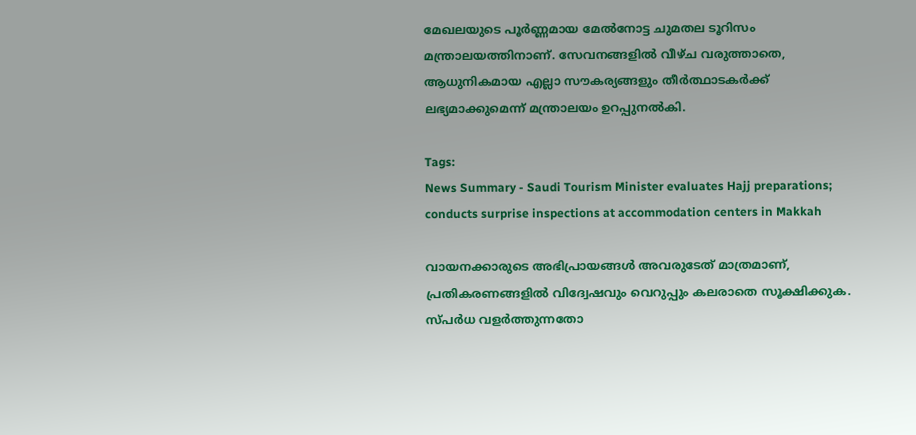മേഖലയുടെ പൂർണ്ണമായ മേൽനോട്ട ചുമതല ടൂറിസം മന്ത്രാലയത്തിനാണ്. സേവനങ്ങളിൽ വീഴ്ച വരുത്താതെ, ആധുനികമായ എല്ലാ സൗകര്യങ്ങളും തീർത്ഥാടകർക്ക് ലഭ്യമാക്കുമെന്ന് മന്ത്രാലയം ഉറപ്പുനൽകി.

Tags:
News Summary - Saudi Tourism Minister evaluates Hajj preparations; conducts surprise inspections at accommodation centers in Makkah

വായനക്കാരുടെ അഭിപ്രായങ്ങള്‍ അവരുടേത് മാത്രമാണ്, പ്രതികരണങ്ങളിൽ വിദ്വേഷവും വെറുപ്പും കലരാതെ സൂക്ഷിക്കുക. സ്പർധ വളർത്തുന്നതോ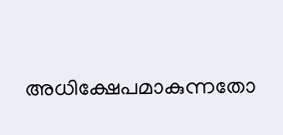അധിക്ഷേപമാകുന്നതോ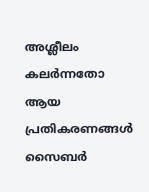അശ്ലീലം കലർന്നതോ ആയ പ്രതികരണങ്ങൾ സൈബർ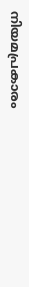നിയമപ്രകാരം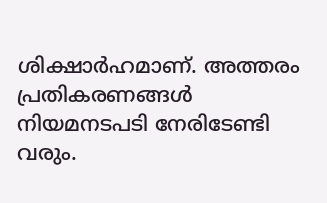ശിക്ഷാർഹമാണ്. അത്തരം പ്രതികരണങ്ങൾ നിയമനടപടി നേരിടേണ്ടി വരും.